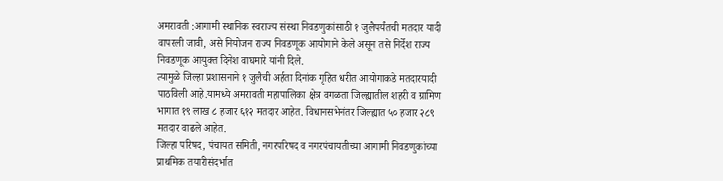अमरावती :आगामी स्थानिक स्वराज्य संस्था निवडणुकांसाठी १ जुलैपर्यंतची मतदार यादी वापरली जावी, असे नियोजन राज्य निवडणूक आयोगाने केले असून तसे निर्देश राज्य निवडणूक आयुक्त दिनेश वाघमारे यांनी दिले.
त्यामुळे जिल्हा प्रशासनाने १ जुलैची अर्हता दिनांक गृहित धरीत आयोगाकडे मतदारयादी पाठविली आहे.यामध्ये अमरावती महापालिका क्षेत्र वगळता जिल्ह्यातील शहरी व ग्रामिण भागात १९ लाख ८ हजार ६१२ मतदार आहेत. विधानसभेनंतर जिल्ह्यात ५० हजार २८९ मतदार वाढले आहेत.
जिल्हा परिषद, पंचायत समिती, नगरपरिषद व नगरपंचायतीच्या आगामी निवडणुकांच्या प्राथमिक तयारीसंदर्भात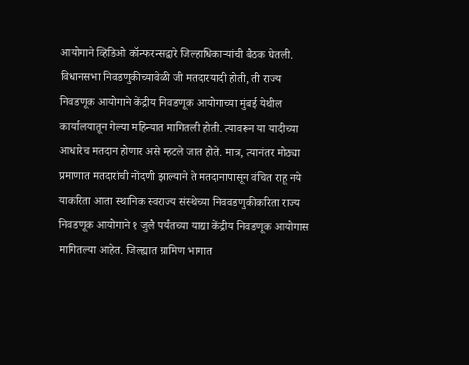आयोगाने व्हिडिओ कॉन्फरन्सद्वारे जिल्हाधिकाऱ्यांची बैठक घेतली. विधानसभा निवडणुकीच्यावेळी जी मतदारयादी होती, ती राज्य निवडणूक आयोगाने केंद्रीय निवडणूक आयोगाच्या मुंबई येथील कार्यालयातून गेल्या महिन्यात मागितली होती. त्यावरून या यादीच्या आधारेच मतदान होणार असे म्हटले जात होते. मात्र, त्यानंतर मोठ्या प्रमाणात मतदारांची नोंदणी झाल्याने ते मतदानापासून वंचित राहू नये याकरिता आता स्थानिक स्वराज्य संस्थेच्या निववडणुकीकरिता राज्य निवडणूक आयोगाने १ जुलै पर्यंतच्या याद्या केंद्रीय निवडणूक आयोगास मागितल्या आहेत. जिल्ह्यात ग्रामिण भागात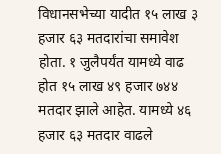विधानसभेच्या यादीत १५ लाख ३ हजार ६३ मतदारांचा समावेश होता. १ जुलैपर्यंत यामध्ये वाढ होत १५ लाख ४९ हजार ७४४ मतदार झाले आहेत. यामध्ये ४६ हजार ६३ मतदार वाढले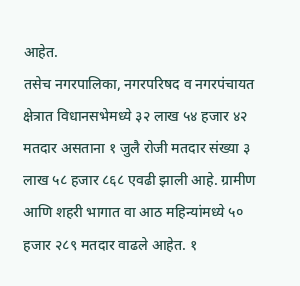आहेत.
तसेच नगरपालिका, नगरपरिषद व नगरपंचायत क्षेत्रात विधानसभेमध्ये ३२ लाख ५४ हजार ४२ मतदार असताना १ जुलै रोजी मतदार संख्या ३ लाख ५८ हजार ८६८ एवढी झाली आहे. ग्रामीण आणि शहरी भागात वा आठ महिन्यांमध्ये ५० हजार २८९ मतदार वाढले आहेत. १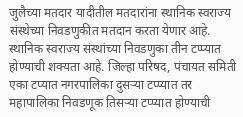जुलैच्या मतदार यादीतील मतदारांना स्थानिक स्वराज्य संस्थेच्या निवडणुकीत मतदान करता येणार आहे. स्थानिक स्वराज्य संस्थांच्या निवडणुका तीन टप्प्यात होण्याची शक्यता आहे. जिल्हा परिषद, पंचायत समिती एका टप्यात नगरपालिका दुसऱ्या टप्प्यात तर महापालिका निवडणूक तिसऱ्या टप्प्यात होण्याची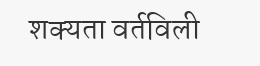शक्यता वर्तविली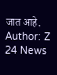जात आहे.
Author: Z 24 News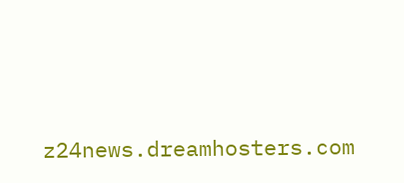z24news.dreamhosters.com